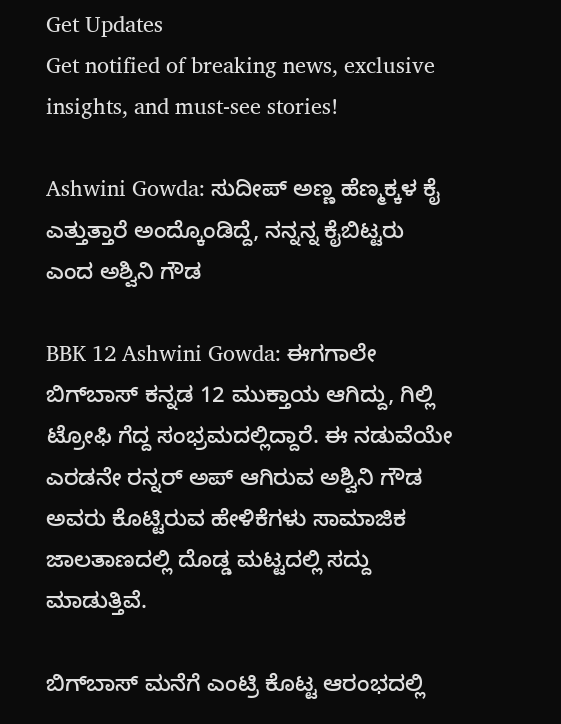Get Updates
Get notified of breaking news, exclusive insights, and must-see stories!

Ashwini Gowda: ಸುದೀಪ್ ಅಣ್ಣ ಹೆಣ್ಮಕ್ಕಳ ಕೈ ಎತ್ತುತ್ತಾರೆ ಅಂದ್ಕೊಂಡಿದ್ದೆ, ನನ್ನನ್ನ ಕೈಬಿಟ್ಟರು ಎಂದ ಅಶ್ವಿನಿ ಗೌಡ

BBK 12 Ashwini Gowda: ಈಗಗಾಲೇ ಬಿಗ್‌ಬಾಸ್‌ ಕನ್ನಡ 12 ಮುಕ್ತಾಯ ಆಗಿದ್ದು, ಗಿಲ್ಲಿ ಟ್ರೋಫಿ ಗೆದ್ದ ಸಂಭ್ರಮದಲ್ಲಿದ್ದಾರೆ. ಈ ನಡುವೆಯೇ ಎರಡನೇ ರನ್ನರ್ ಅಪ್‌ ಆಗಿರುವ ಅಶ್ವಿನಿ ಗೌಡ ಅವರು ಕೊಟ್ಟಿರುವ ಹೇಳಿಕೆಗಳು ಸಾಮಾಜಿಕ ಜಾಲತಾಣದಲ್ಲಿ ದೊಡ್ಡ ಮಟ್ಟದಲ್ಲಿ ಸದ್ದು ಮಾಡುತ್ತಿವೆ.

ಬಿಗ್‌ಬಾಸ್‌ ಮನೆಗೆ ಎಂಟ್ರಿ ಕೊಟ್ಟ ಆರಂಭದಲ್ಲಿ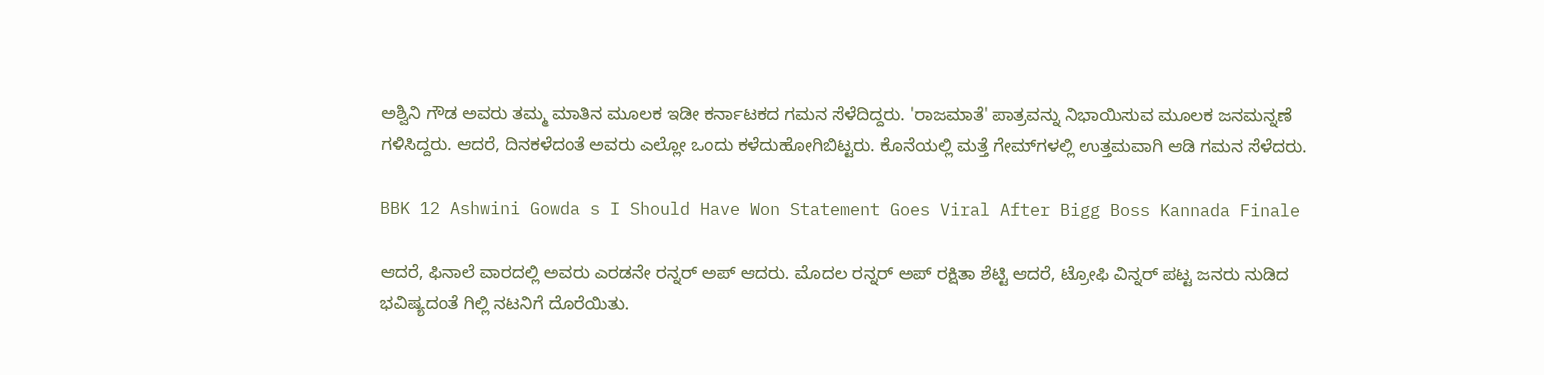ಅಶ್ವಿನಿ ಗೌಡ ಅವರು ತಮ್ಮ ಮಾತಿನ ಮೂಲಕ ಇಡೀ ಕರ್ನಾಟಕದ ಗಮನ ಸೆಳೆದಿದ್ದರು. 'ರಾಜಮಾತೆ' ಪಾತ್ರವನ್ನು ನಿಭಾಯಿಸುವ ಮೂಲಕ ಜನಮನ್ನಣೆ ಗಳಿಸಿದ್ದರು. ಆದರೆ, ದಿನಕಳೆದಂತೆ ಅವರು ಎಲ್ಲೋ ಒಂದು ಕಳೆದುಹೋಗಿಬಿಟ್ಟರು. ಕೊನೆಯಲ್ಲಿ ಮತ್ತೆ ಗೇಮ್‌ಗಳಲ್ಲಿ ಉತ್ತಮವಾಗಿ ಆಡಿ ಗಮನ ಸೆಳೆದರು.

BBK 12 Ashwini Gowda s I Should Have Won Statement Goes Viral After Bigg Boss Kannada Finale

ಆದರೆ, ಫಿನಾಲೆ ವಾರದಲ್ಲಿ ಅವರು ಎರಡನೇ ರನ್ನರ್ ಅಪ್‌ ಆದರು. ಮೊದಲ ರನ್ನರ್ ಅಪ್‌ ರಕ್ಷಿತಾ ಶೆಟ್ಟಿ ಆದರೆ, ಟ್ರೋಫಿ ವಿನ್ನರ್ ಪಟ್ಟ ಜನರು ನುಡಿದ ಭವಿಷ್ಯದಂತೆ ಗಿಲ್ಲಿ ನಟನಿಗೆ ದೊರೆಯಿತು.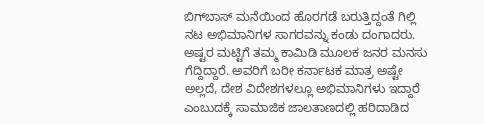ಬಿಗ್‌ಬಾಸ್‌ ಮನೆಯಿಂದ ಹೊರಗಡೆ ಬರುತ್ತಿದ್ದಂತೆ ಗಿಲ್ಲಿ ನಟ ಅಭಿಮಾನಿಗಳ ಸಾಗರವನ್ನು ಕಂಡು ದಂಗಾದರು. ಅಷ್ಟರ ಮಟ್ಟಿಗೆ ತಮ್ಮ ಕಾಮಿಡಿ ಮೂಲಕ ಜನರ ಮನಸು ಗೆದ್ದಿದ್ದಾರೆ. ಅವರಿಗೆ ಬರೀ ಕರ್ನಾಟಕ ಮಾತ್ರ ಅಷ್ಟೇ ಅಲ್ಲದೆ, ದೇಶ ವಿದೇಶಗಳಲ್ಲೂ ಅಭಿಮಾನಿಗಳು ಇದ್ದಾರೆ ಎಂಬುದಕ್ಕೆ ಸಾಮಾಜಿಕ ಜಾಲತಾಣದಲ್ಲಿ ಹರಿದಾಡಿದ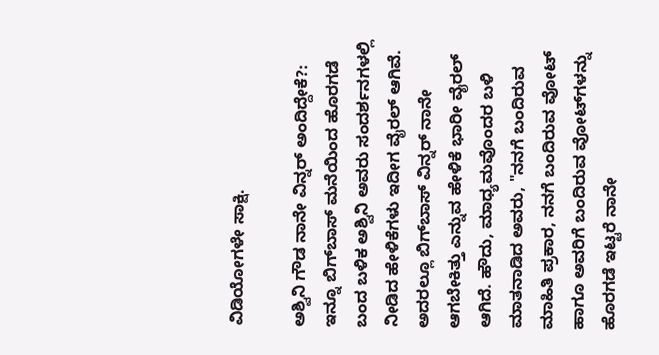ವಿಡಿಯೋಗಳೇ ಸಾಕ್ಷಿ.

ಅಶ್ವಿನಿ ಗೌಡ ನಾನೇ ವಿನ್ನರ್ ಅಂದಿದ್ದೇಕೆ?: ಇನ್ನೂ ಬಿಗ್‌ಬಾಸ್‌ ಮನೆಯಿಂದ ಹೊರಗಡೆ ಬಂದ ಬಳಿಕ ಅಶ್ವಿನಿ ಅವರು ಸಂದರ್ಶನಗಳಲ್ಲಿ ನೀಡಿದ ಹೇಳಿಕೆಗಳು ಇದೀಗ ವೈರಲ್‌ ಆಗಿವೆ. ಅದರಲ್ಲೂ ಬಿಗ್‌ಬಾಸ್‌ ವಿನ್ನರ್ ನಾನೇ ಆಗಬೇಕಿತ್ತು ಎನ್ನುವ ಹೇಳಿಕೆ ಭಾರೀ ವೈರಲ್‌ ಆಗಿದೆ. ಹೌದು, ಮಾಧ್ಯಮವೊಂದರ ಬಳಿ ಮಾತನಾಡಿದ ಅವರು, "ನನಗೆ ಬಂದಿರುವ ಮಾಹಿತಿ ಪ್ರಕಾರ, ನನಗೆ ಬಂದಿರುವ ವೋಟ್‌ ಹಾಗೂ ಅವರಿಗೆ ಬಂದಿರುವ ವೋಟ್‌ಗಳನ್ನು ಹೊರಗಡೆ ಇಟ್ಟರೆ ನಾನೇ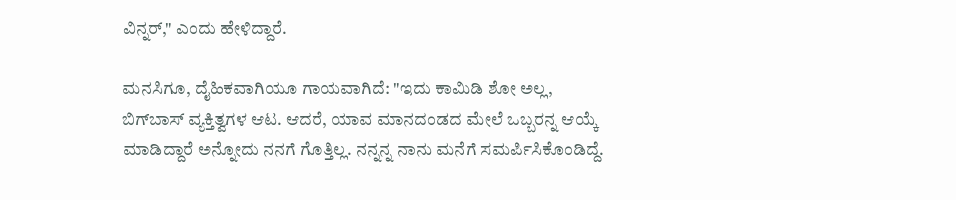ವಿನ್ನರ್," ಎಂದು ಹೇಳಿದ್ದಾರೆ.

ಮನಸಿಗೂ, ದೈಹಿಕವಾಗಿಯೂ ಗಾಯವಾಗಿದೆ: "ಇದು ಕಾಮಿಡಿ ಶೋ ಅಲ್ಲ, ಬಿಗ್‌ಬಾಸ್‌ ವ್ಯಕ್ತಿತ್ವಗಳ ಆಟ. ಆದರೆ, ಯಾವ ಮಾನದಂಡದ ಮೇಲೆ ಒಬ್ಬರನ್ನ ಆಯ್ಕೆ ಮಾಡಿದ್ದಾರೆ ಅನ್ನೋದು ನನಗೆ ಗೊತ್ತಿಲ್ಲ. ನನ್ನನ್ನ ನಾನು ಮನೆಗೆ ಸಮರ್ಪಿಸಿಕೊಂಡಿದ್ದೆ.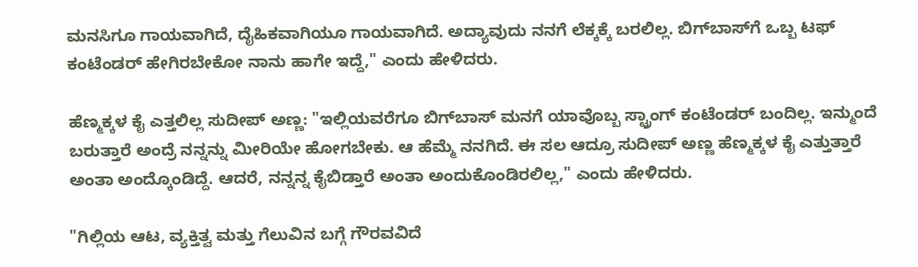ಮನಸಿಗೂ ಗಾಯವಾಗಿದೆ, ದೈಹಿಕವಾಗಿಯೂ ಗಾಯವಾಗಿದೆ. ಅದ್ಯಾವುದು ನನಗೆ ಲೆಕ್ಕಕ್ಕೆ ಬರಲಿಲ್ಲ. ಬಿಗ್‌ಬಾಸ್‌ಗೆ ಒಬ್ಬ ಟಫ್‌ ಕಂಟೆಂಡರ್ ಹೇಗಿರಬೇಕೋ ನಾನು ಹಾಗೇ ಇದ್ದೆ," ಎಂದು ಹೇಳಿದರು.

ಹೆಣ್ಮಕ್ಕಳ ಕೈ ಎತ್ತಲಿಲ್ಲ ಸುದೀಪ್‌ ಅಣ್ಣ: "ಇಲ್ಲಿಯವರೆಗೂ ಬಿಗ್‌ಬಾಸ್‌ ಮನಗೆ ಯಾವೊಬ್ಬ ಸ್ಟ್ರಾಂಗ್ ಕಂಟೆಂಡರ್ ಬಂದಿಲ್ಲ. ಇನ್ಮುಂದೆ ಬರುತ್ತಾರೆ ಅಂದ್ರೆ ನನ್ನನ್ನು ಮೀರಿಯೇ ಹೋಗಬೇಕು. ಆ ಹೆಮ್ಮೆ ನನಗಿದೆ. ಈ ಸಲ ಆದ್ರೂ ಸುದೀಪ್ ಅಣ್ಣ ಹೆಣ್ಮಕ್ಕಳ ಕೈ ಎತ್ತುತ್ತಾರೆ ಅಂತಾ ಅಂದ್ಕೊಂಡಿದ್ದೆ. ಆದರೆ, ನನ್ನನ್ನ ಕೈಬಿಡ್ತಾರೆ ಅಂತಾ ಅಂದುಕೊಂಡಿರಲಿಲ್ಲ," ಎಂದು ಹೇಳಿದರು.

"ಗಿಲ್ಲಿಯ ಆಟ, ವ್ಯಕ್ತಿತ್ವ ಮತ್ತು ಗೆಲುವಿನ ಬಗ್ಗೆ ಗೌರವವಿದೆ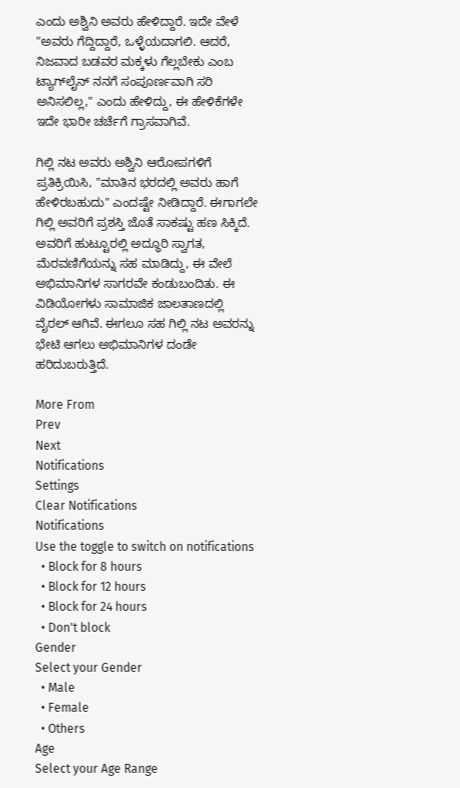ಎಂದು ಅಶ್ವಿನಿ ಅವರು ಹೇಳಿದ್ದಾರೆ. ಇದೇ ವೇಳೆ "ಅವರು ಗೆದ್ದಿದ್ದಾರೆ, ಒಳ್ಳೆಯದಾಗಲಿ. ಆದರೆ, ನಿಜವಾದ ಬಡವರ ಮಕ್ಕಳು ಗೆಲ್ಲಬೇಕು ಎಂಬ ಟ್ಯಾಗ್‌ಲೈನ್ ನನಗೆ ಸಂಪೂರ್ಣವಾಗಿ ಸರಿ ಅನಿಸಲಿಲ್ಲ," ಎಂದು ಹೇಳಿದ್ದು, ಈ ಹೇಳಿಕೆಗಳೇ ಇದೇ ಭಾರೀ ಚರ್ಚೆಗೆ ಗ್ರಾಸವಾಗಿವೆ.

ಗಿಲ್ಲಿ ನಟ ಅವರು ಅಶ್ವಿನಿ ಆರೋಪಗಳಿಗೆ ಪ್ರತಿಕ್ರಿಯಿಸಿ, "ಮಾತಿನ ಭರದಲ್ಲಿ ಅವರು ಹಾಗೆ ಹೇಳಿರಬಹುದು" ಎಂದಷ್ಟೇ ನೀಡಿದ್ದಾರೆ. ಈಗಾಗಲೇ ಗಿಲ್ಲಿ ಅವರಿಗೆ ಪ್ರಶಸ್ತಿ ಜೊತೆ ಸಾಕಷ್ಟು ಹಣ ಸಿಕ್ಕಿದೆ. ಅವರಿಗೆ ಹುಟ್ಟೂರಲ್ಲಿ ಅದ್ಧೂರಿ ಸ್ವಾಗತ, ಮೆರವಣಿಗೆಯನ್ನು ಸಹ ಮಾಡಿದ್ದು, ಈ ವೇಲೆ ಅಭಿಮಾನಿಗಳ ಸಾಗರವೇ ಕಂಡುಬಂದಿತು. ಈ ವಿಡಿಯೋಗಳು ಸಾಮಾಜಿಕ ಜಾಲತಾಣದಲ್ಲಿ ವೈರಲ್‌ ಆಗಿವೆ. ಈಗಲೂ ಸಹ ಗಿಲ್ಲಿ ನಟ ಅವರನ್ನು ಭೇಟಿ ಆಗಲು ಅಭಿಮಾನಿಗಳ ದಂಡೇ ಹರಿದುಬರುತ್ತಿದೆ.

More From
Prev
Next
Notifications
Settings
Clear Notifications
Notifications
Use the toggle to switch on notifications
  • Block for 8 hours
  • Block for 12 hours
  • Block for 24 hours
  • Don't block
Gender
Select your Gender
  • Male
  • Female
  • Others
Age
Select your Age Range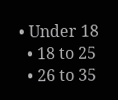• Under 18
  • 18 to 25
  • 26 to 35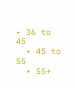• 36 to 45
  • 45 to 55
  • 55+